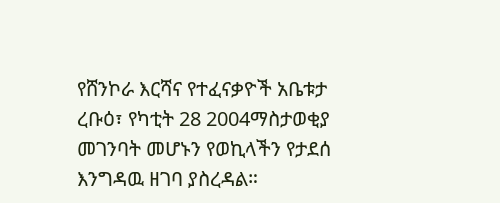የሸንኮራ እርሻና የተፈናቃዮች አቤቱታ
ረቡዕ፣ የካቲት 28 2004ማስታወቂያ
መገንባት መሆኑን የወኪላችን የታደሰ እንግዳዉ ዘገባ ያስረዳል።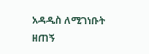አዳዲስ ለሚገነቡት ዘጠኝ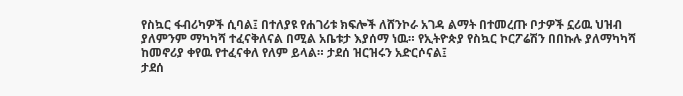የስኳር ፋብሪካዎች ሲባል፤ በተለያዩ የሐገሪቱ ክፍሎች ለሸንኮራ አገዳ ልማት በተመረጡ ቦታዎች ኗሪዉ ህዝብ ያለምንም ማካካሻ ተፈናቅለናል በሚል አቤቱታ እያሰማ ነዉ። የኢትዮጵያ የስኳር ኮርፖሬሽን በበኩሉ ያለማካካሻ ከመኖሪያ ቀየዉ የተፈናቀለ የለም ይላል። ታደሰ ዝርዝሩን አድርሶናል፤
ታደሰ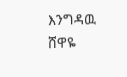እንግዳዉ
ሸዋዬ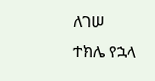ለገሠ
ተክሌ የኋላ